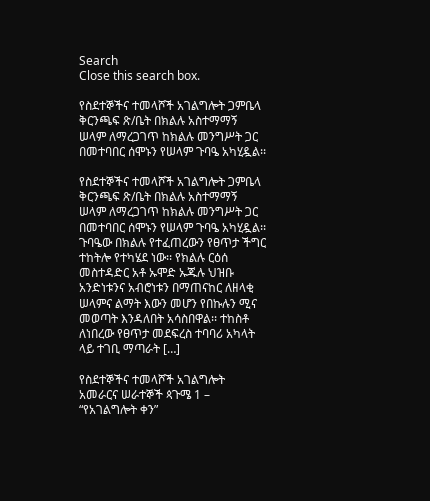Search
Close this search box.

የስደተኞችና ተመላሾች አገልግሎት ጋምቤላ ቅርንጫፍ ጽ/ቤት በክልሉ አስተማማኝ ሠላም ለማረጋገጥ ከክልሉ መንግሥት ጋር በመተባበር ሰሞኑን የሠላም ጉባዔ አካሂዷል፡፡

የስደተኞችና ተመላሾች አገልግሎት ጋምቤላ ቅርንጫፍ ጽ/ቤት በክልሉ አስተማማኝ ሠላም ለማረጋገጥ ከክልሉ መንግሥት ጋር በመተባበር ሰሞኑን የሠላም ጉባዔ አካሂዷል፡፡ ጉባዔው በክልሉ የተፈጠረውን የፀጥታ ችግር ተከትሎ የተካሄደ ነው፡፡ የክልሉ ርዕሰ መስተዳድር አቶ ኡሞድ ኡጁሉ ህዝቡ አንድነቱንና አብሮነቱን በማጠናከር ለዘላቂ ሠላምና ልማት እውን መሆን የበኩሉን ሚና መወጣት እንዳለበት አሳስበዋል፡፡ ተከስቶ ለነበረው የፀጥታ መደፍረስ ተባባሪ አካላት ላይ ተገቢ ማጣራት […]

የስደተኞችና ተመላሾች አገልግሎት አመራርና ሠራተኞች ጳጉሜ 1 – “የአገልግሎት ቀን”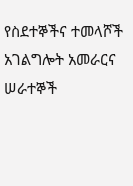የስደተኞችና ተመላሾች አገልግሎት አመራርና ሠራተኞች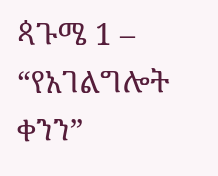ጳጉሜ 1 – “የአገልግሎት ቀንን”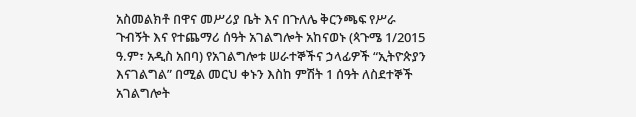አስመልክቶ በዋና መሥሪያ ቤት እና በጉለሌ ቅርንጫፍ የሥራ ጉብኝት እና የተጨማሪ ሰዓት አገልግሎት አከናወኑ (ጳጉሜ 1/2015 ዓ.ም፣ አዲስ አበባ) የአገልግሎቱ ሠራተኞችና ኃላፊዎች “ኢትዮጵያን እናገልግል” በሚል መርህ ቀኑን እስከ ምሽት 1 ሰዓት ለስደተኞች አገልግሎት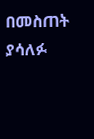በመስጠት ያሳለፉ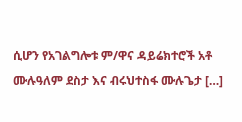ሲሆን የአገልግሎቱ ም/ዋና ዳይሬክተሮች አቶ ሙሉዓለም ደስታ እና ብሩህተስፋ ሙሉጌታ […]